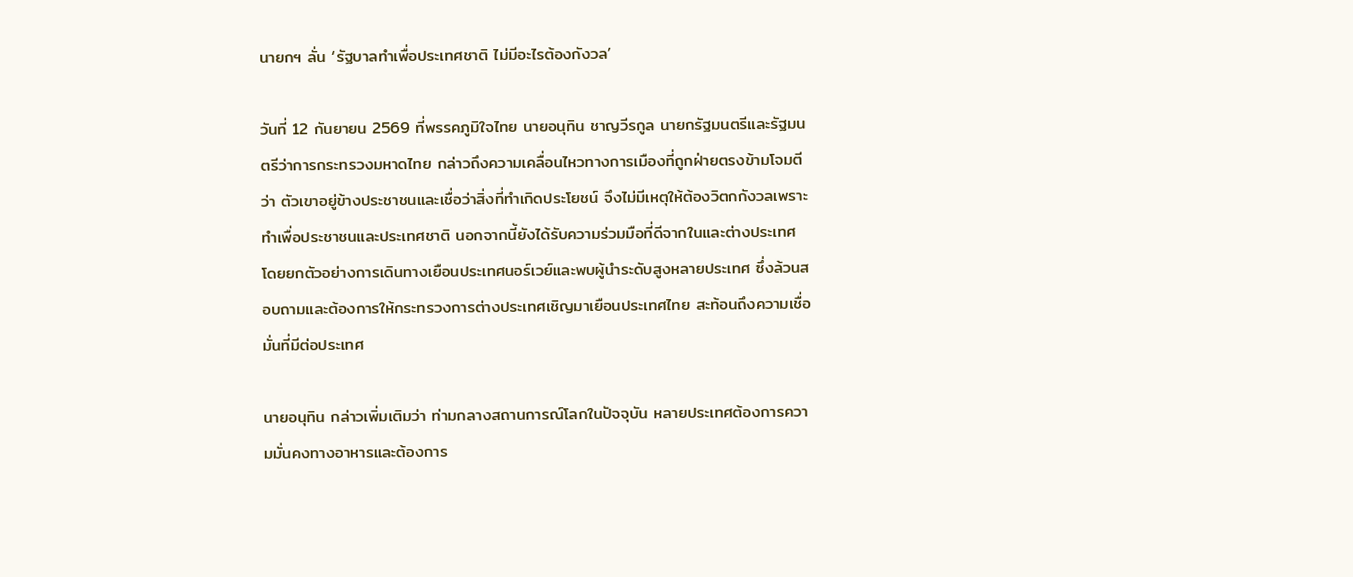นายกฯ ลั่น ‘รัฐบาลทำเพื่อประเทศชาติ ไม่มีอะไรต้องกังวล’

วันที่ 12 กันยายน 2569 ที่พรรคภูมิใจไทย นายอนุทิน ชาญวีรกูล นายกรัฐมนตรีและรัฐมนตรีว่าการกระทรวงมหาดไทย กล่าวถึงความเคลื่อนไหวทางการเมืองที่ถูกฝ่ายตรงข้ามโจมตีว่า ตัวเขาอยู่ข้างประชาชนและเชื่อว่าสิ่งที่ทำเกิดประโยชน์ จึงไม่มีเหตุให้ต้องวิตกกังวลเพราะทำเพื่อประชาชนและประเทศชาติ นอกจากนี้ยังได้รับความร่วมมือที่ดีจากในและต่างประเทศ โดยยกตัวอย่างการเดินทางเยือนประเทศนอร์เวย์และพบผู้นำระดับสูงหลายประเทศ ซึ่งล้วนสอบถามและต้องการให้กระทรวงการต่างประเทศเชิญมาเยือนประเทศไทย สะท้อนถึงความเชื่อมั่นที่มีต่อประเทศ

นายอนุทิน กล่าวเพิ่มเติมว่า ท่ามกลางสถานการณ์โลกในปัจจุบัน หลายประเทศต้องการความมั่นคงทางอาหารและต้องการ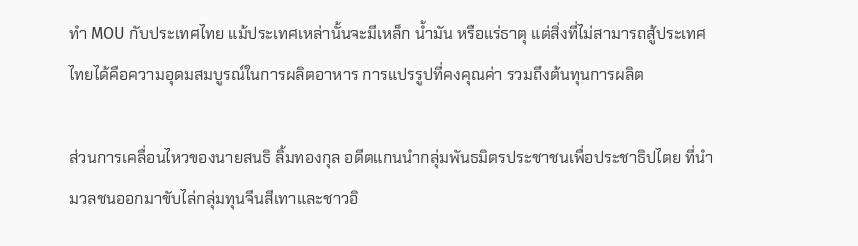ทำ MOU กับประเทศไทย แม้ประเทศเหล่านั้นจะมีเหล็ก น้ำมัน หรือแร่ธาตุ แต่สิ่งที่ไม่สามารถสู้ประเทศไทยได้คือความอุดมสมบูรณ์ในการผลิตอาหาร การแปรรูปที่คงคุณค่า รวมถึงต้นทุนการผลิต

ส่วนการเคลื่อนไหวของนายสนธิ ลิ้มทองกุล อดีตแกนนำกลุ่มพันธมิตรประชาชนเพื่อประชาธิปไตย ที่นำมวลชนออกมาขับไล่กลุ่มทุนจีนสีเทาและชาวอิ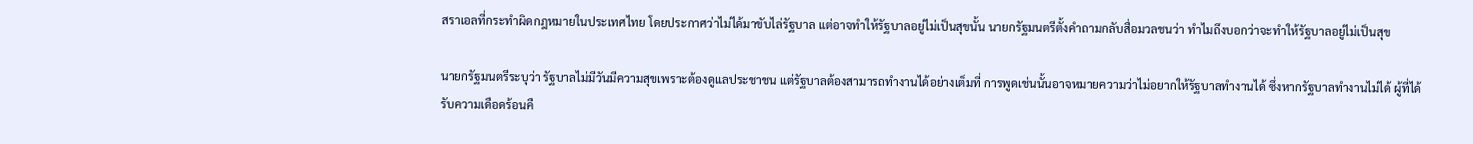สราเอลที่กระทำผิดกฎหมายในประเทศไทย โดยประกาศว่าไม่ได้มาขับไล่รัฐบาล แต่อาจทำให้รัฐบาลอยู่ไม่เป็นสุขนั้น นายกรัฐมนตรีตั้งคำถามกลับสื่อมวลชนว่า ทำไมถึงบอกว่าจะทำให้รัฐบาลอยู่ไม่เป็นสุข

นายกรัฐมนตรีระบุว่า รัฐบาลไม่มีวันมีความสุขเพราะต้องดูแลประชาชน แต่รัฐบาลต้องสามารถทำงานได้อย่างเต็มที่ การพูดเช่นนั้นอาจหมายความว่าไม่อยากให้รัฐบาลทำงานได้ ซึ่งหากรัฐบาลทำงานไม่ได้ ผู้ที่ได้รับความเดือดร้อนคื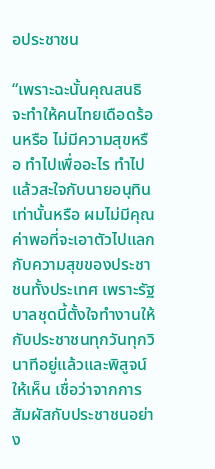อประชาชน

“เพราะฉะนั้นคุณสนธิ จะทำให้คนไทยเดือดร้อนหรือ ไม่มีความสุขหรือ ทำไปเพื่ออะไร ทำไปแล้วสะใจกับนายอนุทินเท่านั้นหรือ ผมไม่มีคุณค่าพอที่จะเอาตัวไปแลกกับความสุขของประชาชนทั้งประเทศ เพราะรัฐบาลชุดนี้ตั้งใจทำงานให้กับประชาชนทุกวันทุกวินาทีอยู่แล้วและพิสูจน์ให้เห็น เชื่อว่าจากการสัมผัสกับประชาชนอย่าง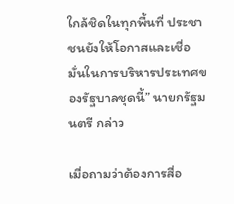ใกล้ชิดในทุกพื้นที่ ประชาชนยังให้โอกาสและเชื่อมั่นในการบริหารประเทศของรัฐบาลชุดนี้” นายกรัฐมนตรี กล่าว

เมื่อถามว่าต้องการสื่อ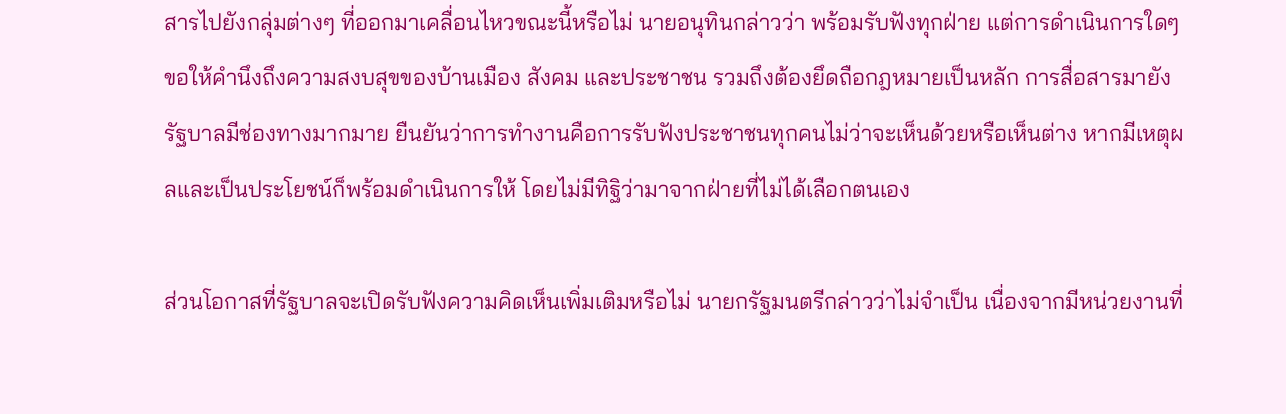สารไปยังกลุ่มต่างๆ ที่ออกมาเคลื่อนไหวขณะนี้หรือไม่ นายอนุทินกล่าวว่า พร้อมรับฟังทุกฝ่าย แต่การดำเนินการใดๆ ขอให้คำนึงถึงความสงบสุขของบ้านเมือง สังคม และประชาชน รวมถึงต้องยึดถือกฎหมายเป็นหลัก การสื่อสารมายังรัฐบาลมีช่องทางมากมาย ยืนยันว่าการทำงานคือการรับฟังประชาชนทุกคนไม่ว่าจะเห็นด้วยหรือเห็นต่าง หากมีเหตุผลและเป็นประโยชน์ก็พร้อมดำเนินการให้ โดยไม่มีทิฐิว่ามาจากฝ่ายที่ไม่ได้เลือกตนเอง

ส่วนโอกาสที่รัฐบาลจะเปิดรับฟังความคิดเห็นเพิ่มเติมหรือไม่ นายกรัฐมนตรีกล่าวว่าไม่จำเป็น เนื่องจากมีหน่วยงานที่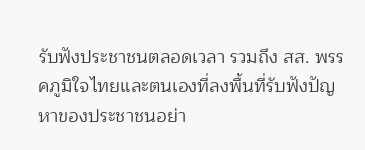รับฟังประชาชนตลอดเวลา รวมถึง สส. พรรคภูมิใจไทยและตนเองที่ลงพื้นที่รับฟังปัญหาของประชาชนอย่า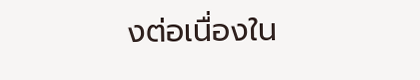งต่อเนื่องใน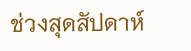ช่วงสุดสัปดาห์